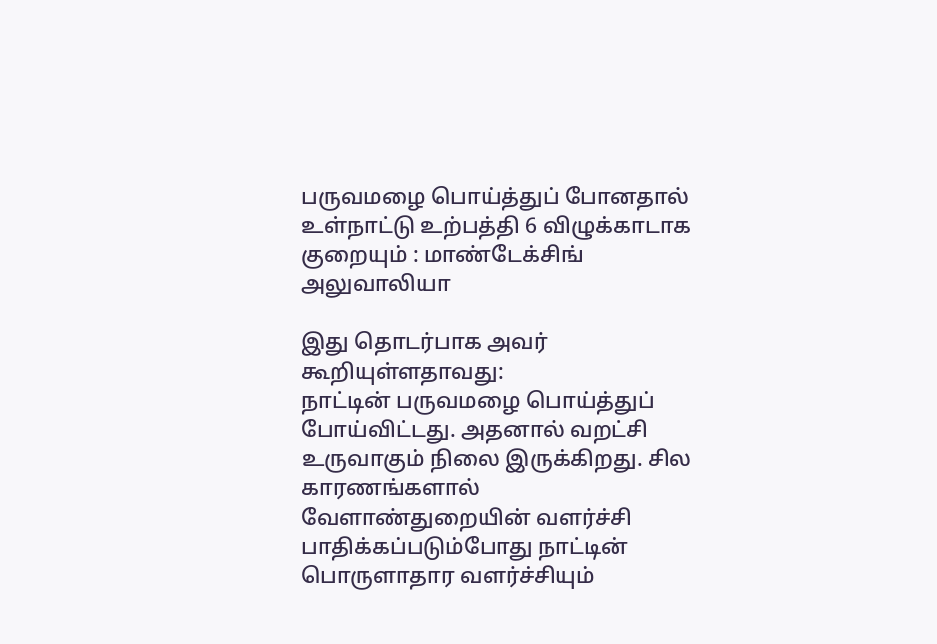பருவமழை பொய்த்துப் போனதால் உள்நாட்டு உற்பத்தி 6 விழுக்காடாக குறையும் : மாண்டேக்சிங் அலுவாலியா

இது தொடர்பாக அவர் கூறியுள்ளதாவது:
நாட்டின் பருவமழை பொய்த்துப் போய்விட்டது. அதனால் வறட்சி உருவாகும் நிலை இருக்கிறது. சில காரணங்களால் வேளாண்துறையின் வளர்ச்சி பாதிக்கப்படும்போது நாட்டின் பொருளாதார வளர்ச்சியும்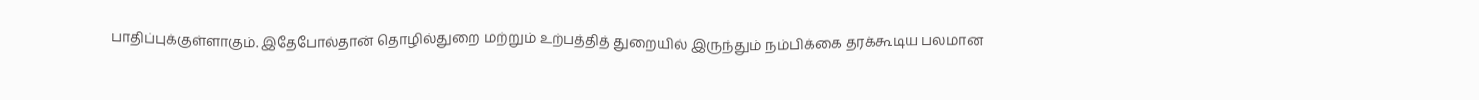பாதிப்புக்குள்ளாகும். இதேபோல்தான் தொழில்துறை மற்றும் உற்பத்தித் துறையில் இருந்தும் நம்பிக்கை தரக்கூடிய பலமான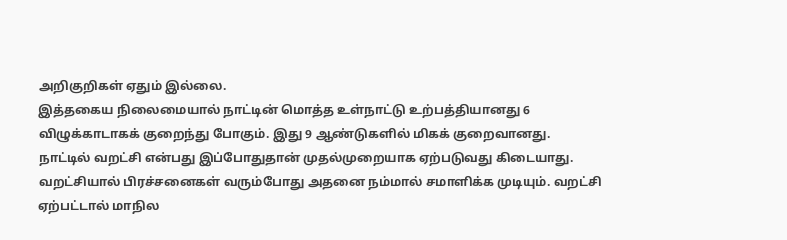அறிகுறிகள் ஏதும் இல்லை.
இத்தகைய நிலைமையால் நாட்டின் மொத்த உள்நாட்டு உற்பத்தியானது 6 விழுக்காடாகக் குறைந்து போகும். இது 9 ஆண்டுகளில் மிகக் குறைவானது.
நாட்டில் வறட்சி என்பது இப்போதுதான் முதல்முறையாக ஏற்படுவது கிடையாது. வறட்சியால் பிரச்சனைகள் வரும்போது அதனை நம்மால் சமாளிக்க முடியும். வறட்சி ஏற்பட்டால் மாநில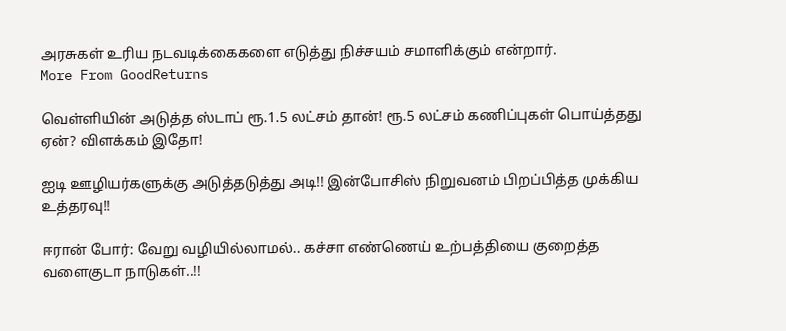அரசுகள் உரிய நடவடிக்கைகளை எடுத்து நிச்சயம் சமாளிக்கும் என்றார்.
More From GoodReturns

வெள்ளியின் அடுத்த ஸ்டாப் ரூ.1.5 லட்சம் தான்! ரூ.5 லட்சம் கணிப்புகள் பொய்த்தது ஏன்? விளக்கம் இதோ!

ஐடி ஊழியர்களுக்கு அடுத்தடுத்து அடி!! இன்போசிஸ் நிறுவனம் பிறப்பித்த முக்கிய உத்தரவு!!

ஈரான் போர்: வேறு வழியில்லாமல்.. கச்சா எண்ணெய் உற்பத்தியை குறைத்த வளைகுடா நாடுகள்..!!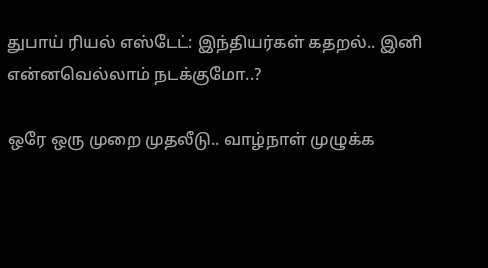துபாய் ரியல் எஸ்டேட்: இந்தியர்கள் கதறல்.. இனி என்னவெல்லாம் நடக்குமோ..?

ஒரே ஒரு முறை முதலீடு.. வாழ்நாள் முழுக்க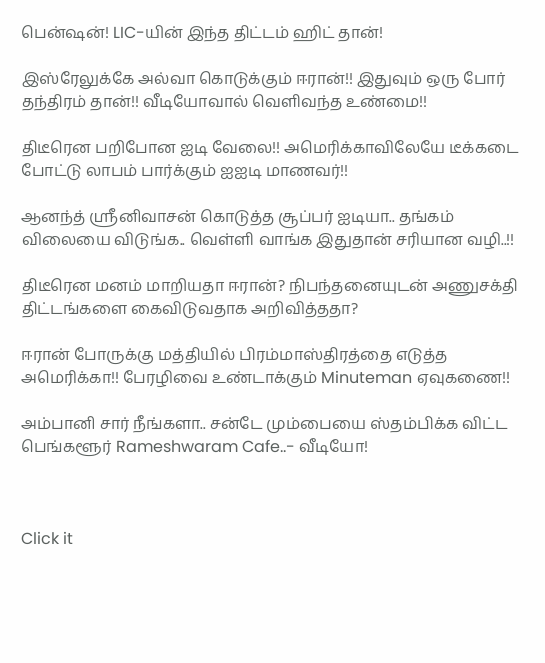பென்ஷன்! LIC-யின் இந்த திட்டம் ஹிட் தான்!

இஸ்ரேலுக்கே அல்வா கொடுக்கும் ஈரான்!! இதுவும் ஒரு போர் தந்திரம் தான்!! வீடியோவால் வெளிவந்த உண்மை!!

திடீரென பறிபோன ஐடி வேலை!! அமெரிக்காவிலேயே டீக்கடை போட்டு லாபம் பார்க்கும் ஐஐடி மாணவர்!!

ஆனந்த் ஸ்ரீனிவாசன் கொடுத்த சூப்பர் ஐடியா.. தங்கம் விலையை விடுங்க.. வெள்ளி வாங்க இதுதான் சரியான வழி..!!

திடீரென மனம் மாறியதா ஈரான்? நிபந்தனையுடன் அணுசக்தி திட்டங்களை கைவிடுவதாக அறிவித்ததா?

ஈரான் போருக்கு மத்தியில் பிரம்மாஸ்திரத்தை எடுத்த அமெரிக்கா!! பேரழிவை உண்டாக்கும் Minuteman ஏவுகணை!!

அம்பானி சார் நீங்களா.. சன்டே மும்பையை ஸ்தம்பிக்க விட்ட பெங்களூர் Rameshwaram Cafe..- வீடியோ!



Click it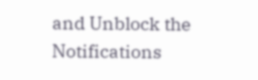and Unblock the Notifications